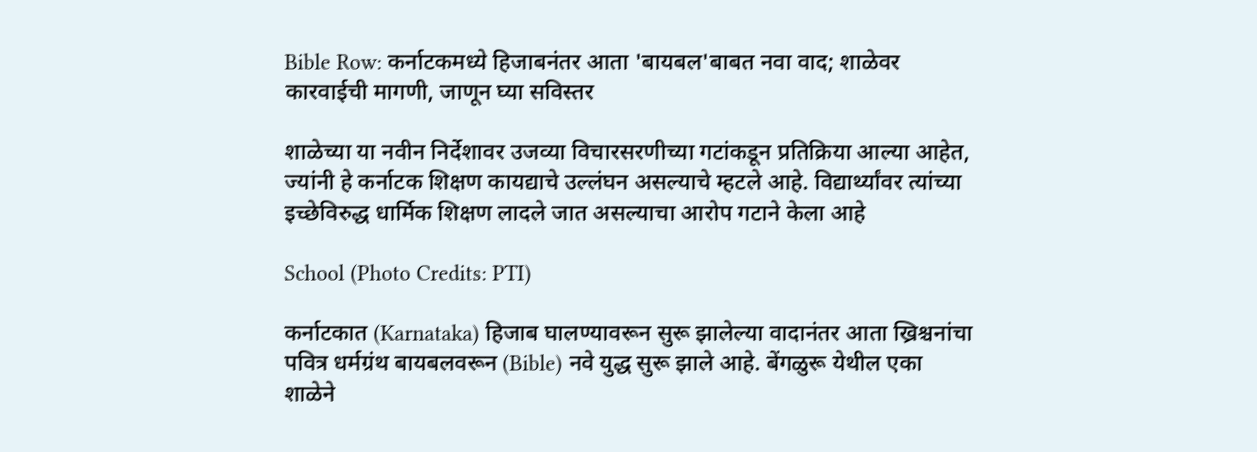Bible Row: कर्नाटकमध्ये हिजाबनंतर आता 'बायबल'बाबत नवा वाद; शाळेवर कारवाईची मागणी, जाणून घ्या सविस्तर

शाळेच्या या नवीन निर्देशावर उजव्या विचारसरणीच्या गटांकडून प्रतिक्रिया आल्या आहेत, ज्यांनी हे कर्नाटक शिक्षण कायद्याचे उल्लंघन असल्याचे म्हटले आहे. विद्यार्थ्यांवर त्यांच्या इच्छेविरुद्ध धार्मिक शिक्षण लादले जात असल्याचा आरोप गटाने केला आहे

School (Photo Credits: PTI)

कर्नाटकात (Karnataka) हिजाब घालण्यावरून सुरू झालेल्या वादानंतर आता ख्रिश्चनांचा पवित्र धर्मग्रंथ बायबलवरून (Bible) नवे युद्ध सुरू झाले आहे. बेंगळुरू येथील एका शाळेने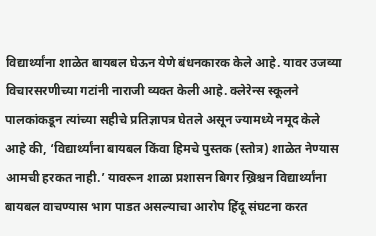विद्यार्थ्यांना शाळेत बायबल घेऊन येणे बंधनकारक केले आहे. यावर उजव्या विचारसरणीच्या गटांनी नाराजी व्यक्त केली आहे. क्लेरेन्स स्कूलने पालकांकडून त्यांच्या सहीचे प्रतिज्ञापत्र घेतले असून ज्यामध्ये नमूद केले आहे की, ‘विद्यार्थ्यांना बायबल किंवा हिमचे पुस्तक (स्तोत्र) शाळेत नेण्यास आमची हरकत नाही.’ यावरून शाळा प्रशासन बिगर ख्रिश्चन विद्यार्थ्यांना बायबल वाचण्यास भाग पाडत असल्याचा आरोप हिंदू संघटना करत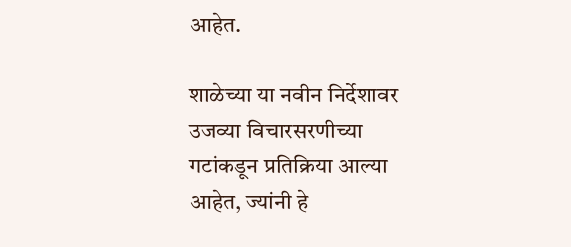आहेत.

शाळेच्या या नवीन निर्देशावर उजव्या विचारसरणीच्या गटांकडून प्रतिक्रिया आल्या आहेत, ज्यांनी हे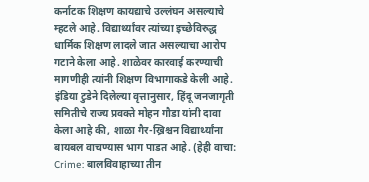कर्नाटक शिक्षण कायद्याचे उल्लंघन असल्याचे म्हटले आहे. विद्यार्थ्यांवर त्यांच्या इच्छेविरुद्ध धार्मिक शिक्षण लादले जात असल्याचा आरोप गटाने केला आहे. शाळेवर कारवाई करण्याची मागणीही त्यांनी शिक्षण विभागाकडे केली आहे. इंडिया टुडेने दिलेल्या वृत्तानुसार, हिंदू जनजागृती समितीचे राज्य प्रवक्ते मोहन गौडा यांनी दावा केला आहे की, शाळा गैर-ख्रिश्चन विद्यार्थ्यांना बायबल वाचण्यास भाग पाडत आहे. (हेही वाचा: Crime: बालविवाहाच्या तीन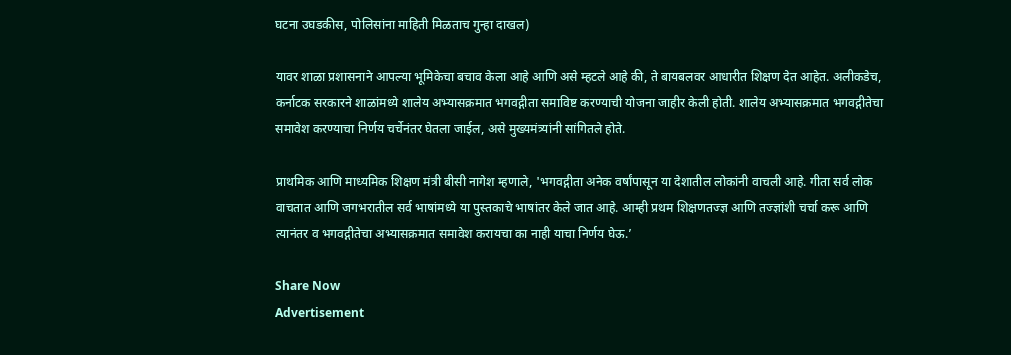घटना उघडकीस, पोलिसांना माहिती मिळताच गुन्हा दाखल)

यावर शाळा प्रशासनाने आपल्या भूमिकेचा बचाव केला आहे आणि असे म्हटले आहे की, ते बायबलवर आधारीत शिक्षण देत आहेत. अलीकडेच, कर्नाटक सरकारने शाळांमध्ये शालेय अभ्यासक्रमात भगवद्गीता समाविष्ट करण्याची योजना जाहीर केली होती. शालेय अभ्यासक्रमात भगवद्गीतेचा समावेश करण्याचा निर्णय चर्चेनंतर घेतला जाईल, असे मुख्यमंत्र्यांनी सांगितले होते.

प्राथमिक आणि माध्यमिक शिक्षण मंत्री बीसी नागेश म्हणाले, 'भगवद्गीता अनेक वर्षांपासून या देशातील लोकांनी वाचली आहे. गीता सर्व लोक वाचतात आणि जगभरातील सर्व भाषांमध्ये या पुस्तकाचे भाषांतर केले जात आहे. आम्ही प्रथम शिक्षणतज्ज्ञ आणि तज्ज्ञांशी चर्चा करू आणि त्यानंतर व भगवद्गीतेचा अभ्यासक्रमात समावेश करायचा का नाही याचा निर्णय घेऊ.’

Share Now
Advertisement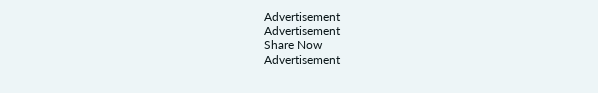Advertisement
Advertisement
Share Now
Advertisement